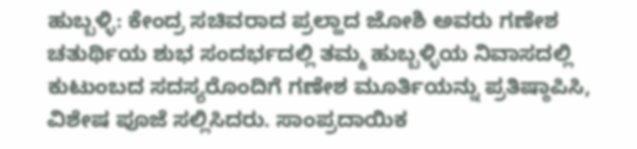ಹುಬ್ಬಳ್ಳಿ: ಕೇಂದ್ರ ಸಚಿವರಾದ ಪ್ರಲ್ಹಾದ ಜೋಶಿ ಅವರು ಗಣೇಶ ಚತುರ್ಥಿಯ ಶುಭ ಸಂದರ್ಭದಲ್ಲಿ ತಮ್ಮ ಹುಬ್ಬಳ್ಳಿಯ ನಿವಾಸದಲ್ಲಿ ಕುಟುಂಬದ ಸದಸ್ಯರೊಂದಿಗೆ ಗಣೇಶ ಮೂರ್ತಿಯನ್ನು ಪ್ರತಿಷ್ಠಾಪಿಸಿ, ವಿಶೇಷ ಪೂಜೆ ಸಲ್ಲಿಸಿದರು. ಸಾಂಪ್ರದಾಯಿಕ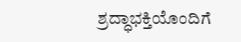ಶ್ರದ್ಧಾಭಕ್ತಿಯೊಂದಿಗೆ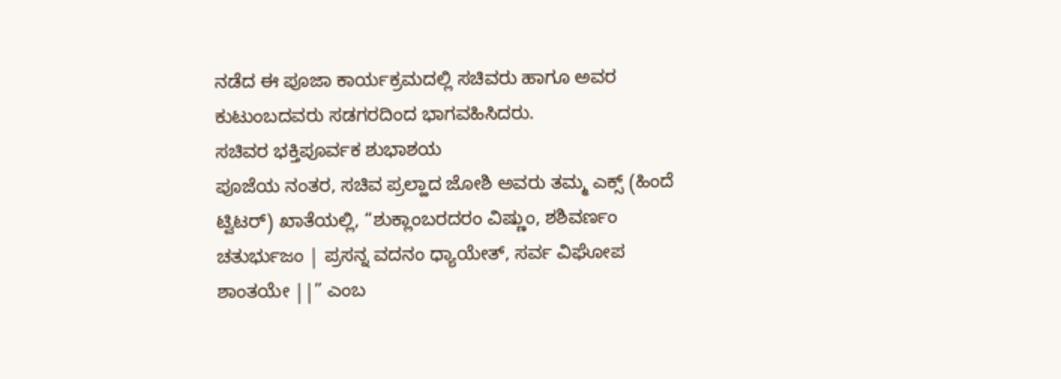ನಡೆದ ಈ ಪೂಜಾ ಕಾರ್ಯಕ್ರಮದಲ್ಲಿ ಸಚಿವರು ಹಾಗೂ ಅವರ ಕುಟುಂಬದವರು ಸಡಗರದಿಂದ ಭಾಗವಹಿಸಿದರು.
ಸಚಿವರ ಭಕ್ತಿಪೂರ್ವಕ ಶುಭಾಶಯ
ಪೂಜೆಯ ನಂತರ, ಸಚಿವ ಪ್ರಲ್ಹಾದ ಜೋಶಿ ಅವರು ತಮ್ಮ ಎಕ್ಸ್ (ಹಿಂದೆ ಟ್ವಿಟರ್) ಖಾತೆಯಲ್ಲಿ, “ಶುಕ್ಲಾಂಬರದರಂ ವಿಷ್ಣುಂ, ಶಶಿವರ್ಣಂ ಚತುರ್ಭುಜಂ | ಪ್ರಸನ್ನ ವದನಂ ಧ್ಯಾಯೇತ್, ಸರ್ವ ವಿಘೋಪ ಶಾಂತಯೇ ||” ಎಂಬ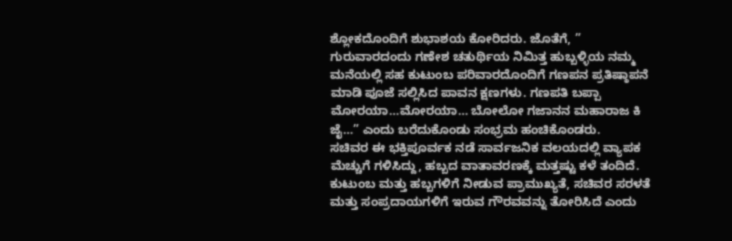ಶ್ಲೋಕದೊಂದಿಗೆ ಶುಭಾಶಯ ಕೋರಿದರು. ಜೊತೆಗೆ, ” ಗುರುವಾರದಂದು ಗಣೇಶ ಚತುರ್ಥಿಯ ನಿಮಿತ್ತ ಹುಬ್ಬಳ್ಳಿಯ ನಮ್ಮ ಮನೆಯಲ್ಲಿ ಸಹ ಕುಟುಂಬ ಪರಿವಾರದೊಂದಿಗೆ ಗಣಪನ ಪ್ರತಿಷ್ಠಾಪನೆ ಮಾಡಿ ಪೂಜೆ ಸಲ್ಲಿಸಿದ ಪಾವನ ಕ್ಷಣಗಳು. ಗಣಪತಿ ಬಪ್ಪಾ ಮೋರಯಾ…ಮೋರಯಾ… ಬೋಲೋ ಗಜಾನನ ಮಹಾರಾಜ ಕಿ ಜೈ…” ಎಂದು ಬರೆದುಕೊಂಡು ಸಂಭ್ರಮ ಹಂಚಿಕೊಂಡರು.
ಸಚಿವರ ಈ ಭಕ್ತಿಪೂರ್ವಕ ನಡೆ ಸಾರ್ವಜನಿಕ ವಲಯದಲ್ಲಿ ವ್ಯಾಪಕ ಮೆಚ್ಚುಗೆ ಗಳಿಸಿದ್ದು, ಹಬ್ಬದ ವಾತಾವರಣಕ್ಕೆ ಮತ್ತಷ್ಟು ಕಳೆ ತಂದಿದೆ. ಕುಟುಂಬ ಮತ್ತು ಹಬ್ಬಗಳಿಗೆ ನೀಡುವ ಪ್ರಾಮುಖ್ಯತೆ, ಸಚಿವರ ಸರಳತೆ ಮತ್ತು ಸಂಪ್ರದಾಯಗಳಿಗೆ ಇರುವ ಗೌರವವನ್ನು ತೋರಿಸಿದೆ ಎಂದು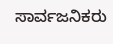ಸಾರ್ವಜನಿಕರು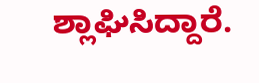ಶ್ಲಾಘಿಸಿದ್ದಾರೆ.